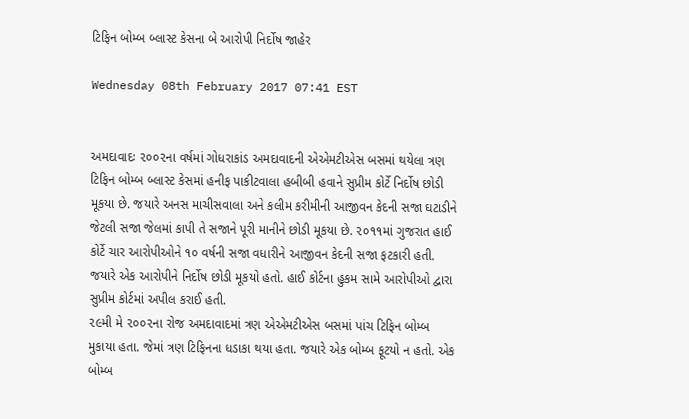ટિફિન બોમ્બ બ્લાસ્ટ કેસના બે આરોપી નિર્દોષ જાહેર

Wednesday 08th February 2017 07:41 EST


અમદાવાદઃ ૨૦૦૨ના વર્ષમાં ગોધરાકાંડ અમદાવાદની એએમટીએસ બસમાં થયેલા ત્રણ ટિફિન બોમ્બ બ્લાસ્ટ કેસમાં હનીફ પાકીટવાલા હબીબી હવાને સુપ્રીમ કોર્ટે નિર્દોષ છોડી મૂકયા છે. જયારે અનસ માચીસવાલા અને કલીમ કરીમીની આજીવન કેદની સજા ઘટાડીને જેટલી સજા જેલમાં કાપી તે સજાને પૂરી માનીને છોડી મૂકયા છે. ૨૦૧૧માં ગુજરાત હાઈ કોર્ટે ચાર આરોપીઓને ૧૦ વર્ષની સજા વધારીને આજીવન કેદની સજા ફટકારી હતી. જયારે એક આરોપીને નિર્દોષ છોડી મૂકયો હતો. હાઈ કોર્ટના હુકમ સામે આરોપીઓ દ્વારા સુપ્રીમ કોર્ટમાં અપીલ કરાઈ હતી.
૨૯મી મે ૨૦૦૨ના રોજ અમદાવાદમાં ત્રણ એએમટીએસ બસમાં પાંચ ટિફિન બોમ્બ મુકાયા હતા. જેમાં ત્રણ ટિફિનના ધડાકા થયા હતા. જયારે એક બોમ્બ ફૂટયો ન હતો. એક બોમ્બ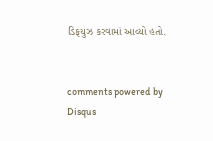ડિફયુઝ કરવામાં આવ્યો હતો.


comments powered by Disqus